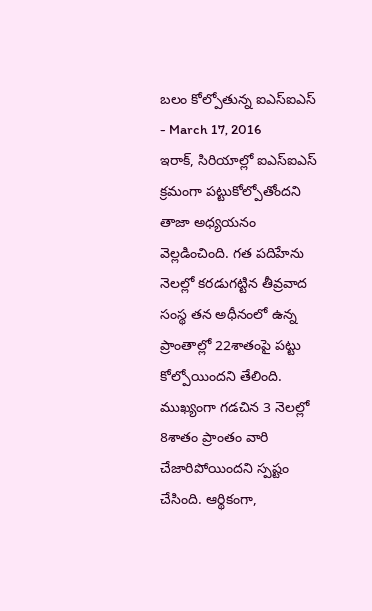బలం కోల్పోతున్న ఐఎస్ఐఎస్
- March 17, 2016
ఇరాక్, సిరియాల్లో ఐఎస్ఐఎస్ క్రమంగా పట్టుకోల్పోతోందని తాజా అధ్యయనం వెల్లడించింది. గత పదిహేను నెలల్లో కరడుగట్టిన తీవ్రవాద సంస్థ తన అధీనంలో ఉన్న ప్రాంతాల్లో 22శాతంపై పట్టు కోల్పోయిందని తేలింది. ముఖ్యంగా గడచిన 3 నెలల్లో 8శాతం ప్రాంతం వారి చేజారిపోయిందని స్పష్టం చేసింది. ఆర్థికంగా,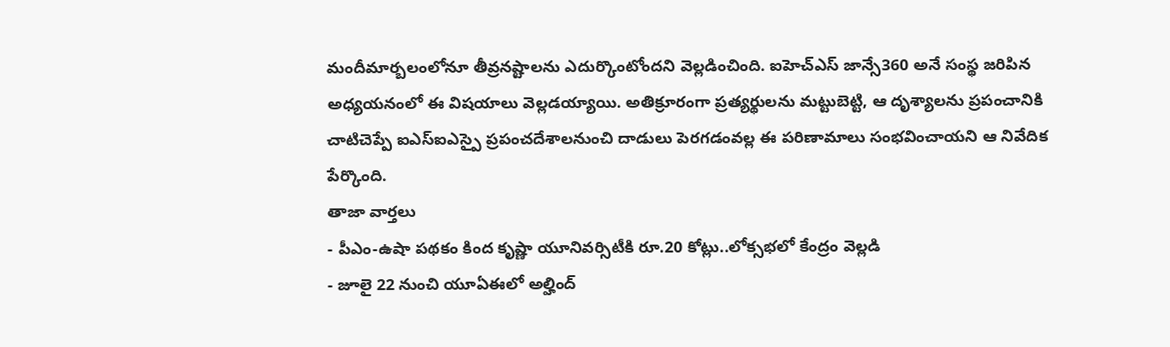మందీమార్బలంలోనూ తీవ్రనష్టాలను ఎదుర్కొంటోందని వెల్లడించింది. ఐహెచ్ఎస్ జాన్సే360 అనే సంస్థ జరిపిన అధ్యయనంలో ఈ విషయాలు వెల్లడయ్యాయి. అతిక్రూరంగా ప్రత్యర్థులను మట్టుబెట్టి, ఆ దృశ్యాలను ప్రపంచానికి చాటిచెప్పే ఐఎస్ఐఎస్పై ప్రపంచదేశాలనుంచి దాడులు పెరగడంవల్ల ఈ పరిణామాలు సంభవించాయని ఆ నివేదిక పేర్కొంది.
తాజా వార్తలు
- పీఎం-ఉషా పథకం కింద కృష్ణా యూనివర్సిటీకి రూ.20 కోట్లు..లోక్సభలో కేంద్రం వెల్లడి
- జూలై 22 నుంచి యూఏఈలో అల్హింద్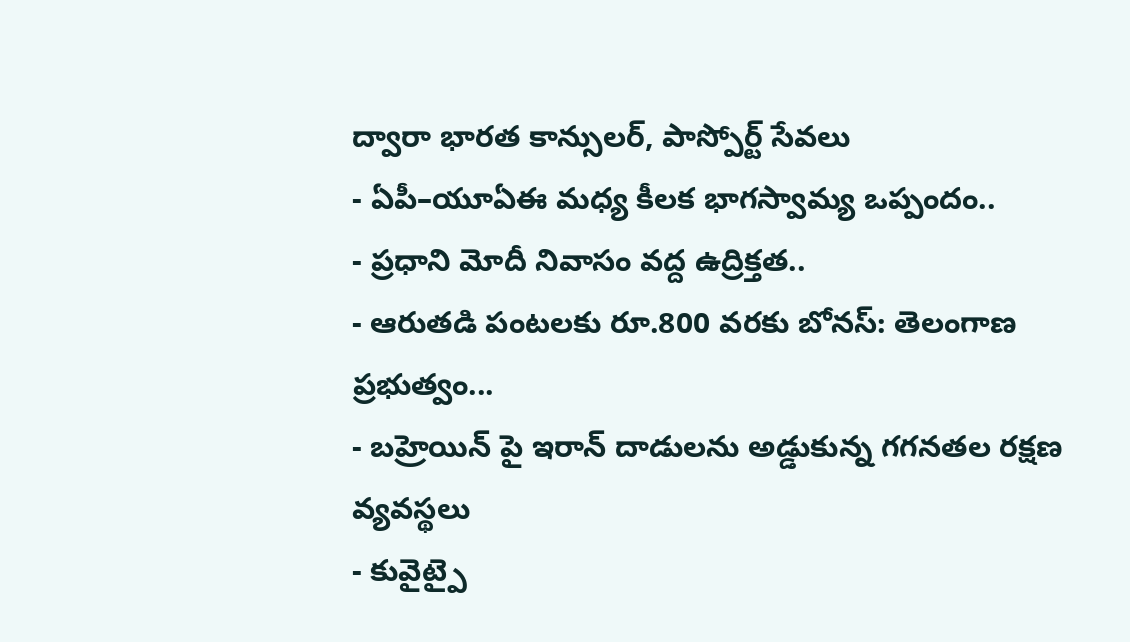ద్వారా భారత కాన్సులర్, పాస్పోర్ట్ సేవలు
- ఏపీ–యూఏఈ మధ్య కీలక భాగస్వామ్య ఒప్పందం..
- ప్రధాని మోదీ నివాసం వద్ద ఉద్రిక్తత..
- ఆరుతడి పంటలకు రూ.800 వరకు బోనస్: తెలంగాణ ప్రభుత్వం...
- బహ్రెయిన్ పై ఇరాన్ దాడులను అడ్డుకున్న గగనతల రక్షణ వ్యవస్థలు
- కువైట్పై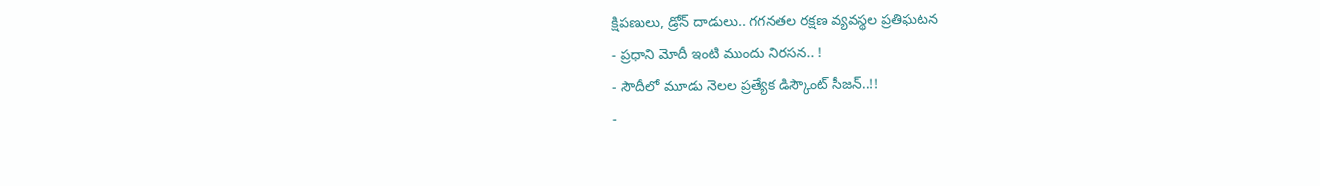క్షిపణులు, డ్రోన్ దాడులు.. గగనతల రక్షణ వ్యవస్థల ప్రతిఘటన
- ప్రధాని మోదీ ఇంటి ముందు నిరసన.. !
- సౌదీలో మూడు నెలల ప్రత్యేక డిస్కౌంట్ సీజన్..!!
-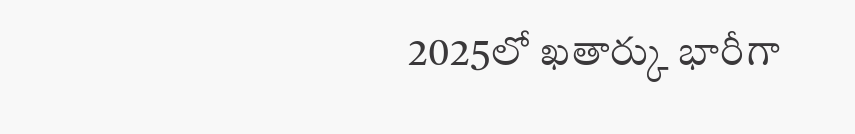2025లో ఖతార్కు భారీగా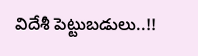విదేశీ పెట్టుబడులు..!!